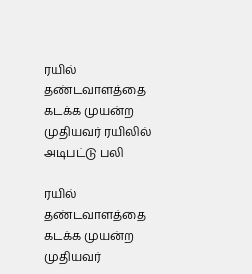ரயில் தண்டவாளத்தை கடக்க முயன்ற முதியவர் ரயிலில் அடிபட்டு பலி

ரயில் தண்டவாளத்தை கடக்க முயன்ற முதியவர்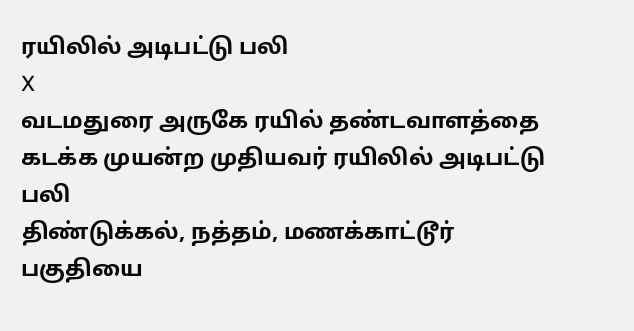ரயிலில் அடிபட்டு பலி
X
வடமதுரை அருகே ரயில் தண்டவாளத்தை கடக்க முயன்ற முதியவர் ரயிலில் அடிபட்டு பலி
திண்டுக்கல், நத்தம், மணக்காட்டூர் பகுதியை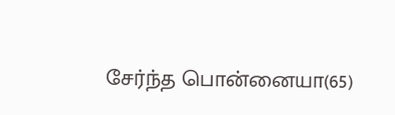சேர்ந்த பொன்னையா(65)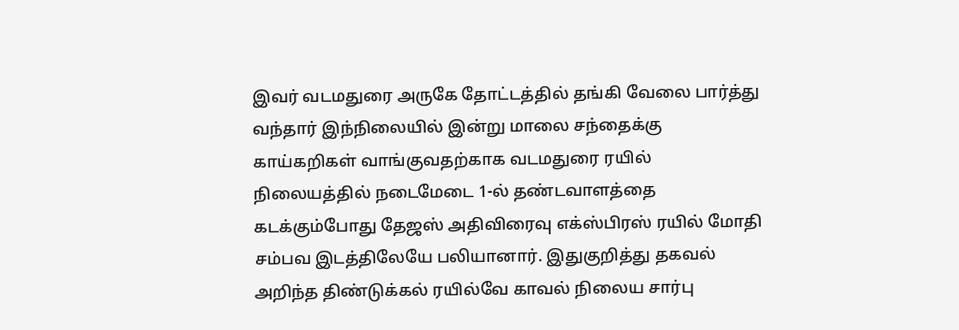இவர் வடமதுரை அருகே தோட்டத்தில் தங்கி வேலை பார்த்து வந்தார் இந்நிலையில் இன்று மாலை சந்தைக்கு காய்கறிகள் வாங்குவதற்காக வடமதுரை ரயில் நிலையத்தில் நடைமேடை 1-ல் தண்டவாளத்தை கடக்கும்போது தேஜஸ் அதிவிரைவு எக்ஸ்பிரஸ் ரயில் மோதி சம்பவ இடத்திலேயே பலியானார். இதுகுறித்து தகவல் அறிந்த திண்டுக்கல் ரயில்வே காவல் நிலைய சார்பு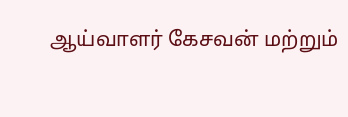ஆய்வாளர் கேசவன் மற்றும்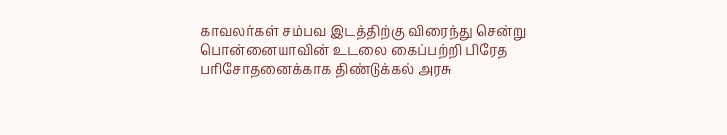காவலர்கள் சம்பவ இடத்திற்கு விரைந்து சென்று பொன்னையாவின் உடலை கைப்பற்றி பிரேத பரிசோதனைக்காக திண்டுக்கல் அரசு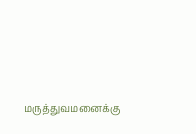மருத்துவமனைக்கு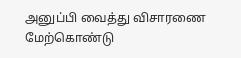அனுப்பி வைத்து விசாரணை மேற்கொண்டு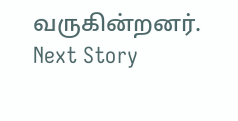வருகின்றனர்.
Next Story